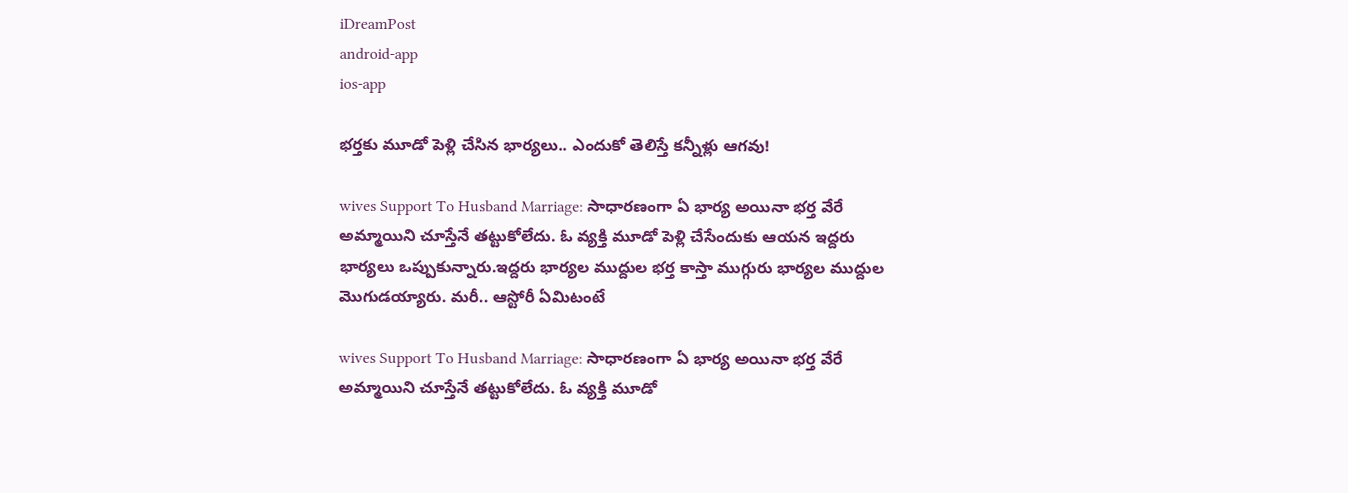iDreamPost
android-app
ios-app

భర్తకు మూడో పెళ్లి చేసిన భార్యలు.. ఎందుకో తెలిస్తే కన్నీళ్లు ఆగవు!

wives Support To Husband Marriage: సాధారణంగా ఏ భార్య అయినా భర్త వేరే అమ్మాయిని చూస్తేనే తట్టుకోలేదు. ఓ వ్యక్తి మూడో పెళ్లి చేసేందుకు ఆయన ఇద్దరు భార్యలు ఒప్పుకున్నారు.ఇద్దరు భార్యల ముద్దుల భర్త కాస్తా ముగ్గురు భార్యల ముద్దుల మొగుడయ్యారు. మరీ.. ఆస్టోరీ ఏమిటంటే

wives Support To Husband Marriage: సాధారణంగా ఏ భార్య అయినా భర్త వేరే అమ్మాయిని చూస్తేనే తట్టుకోలేదు. ఓ వ్యక్తి మూడో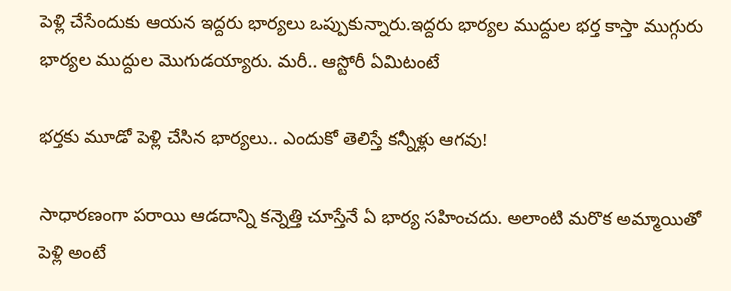పెళ్లి చేసేందుకు ఆయన ఇద్దరు భార్యలు ఒప్పుకున్నారు.ఇద్దరు భార్యల ముద్దుల భర్త కాస్తా ముగ్గురు భార్యల ముద్దుల మొగుడయ్యారు. మరీ.. ఆస్టోరీ ఏమిటంటే

భర్తకు మూడో పెళ్లి చేసిన భార్యలు.. ఎందుకో తెలిస్తే కన్నీళ్లు ఆగవు!

సాధారణంగా పరాయి ఆడదాన్ని కన్నెత్తి చూస్తేనే ఏ భార్య సహించదు. అలాంటి మరొక అమ్మాయితో పెళ్లి అంటే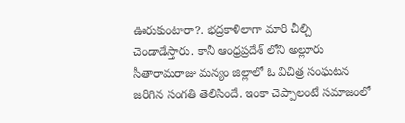ఊరుకుంటారా?. భద్రకాళిలాగా మారి చీల్చి చెండాడేస్తారు. కానీ ఆంధ్రప్రదేశ్ లోని అల్లూరు సీతారామరాజు మన్యం జిల్లాలో ఓ విచిత్ర సంఘటన జరిగిన సంగతి తెలిసిందే. ఇంకా చెప్పాలంటే సమాజంలో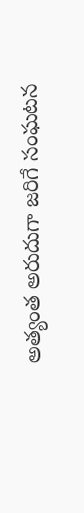అత్యంత అరుదుగా జరిగే సంఘటన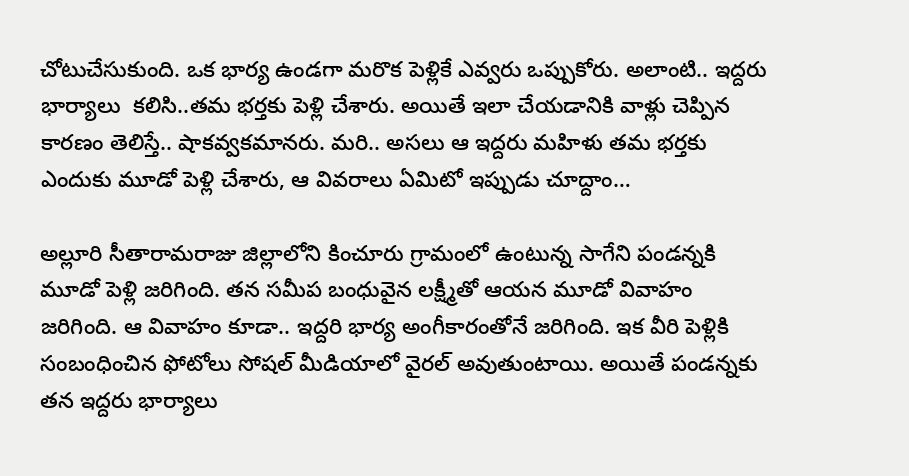చోటుచేసుకుంది. ఒక భార్య ఉండగా మరొక పెళ్లికే ఎవ్వరు ఒప్పుకోరు. అలాంటి.. ఇద్దరు భార్యాలు  కలిసి..తమ భర్తకు పెళ్లి చేశారు. అయితే ఇలా చేయడానికి వాళ్లు చెప్పిన కారణం తెలిస్తే.. షాకవ్వకమానరు. మరి.. అసలు ఆ ఇద్దరు మహిళు తమ భర్తకు ఎందుకు మూడో పెళ్లి చేశారు, ఆ వివరాలు ఏమిటో ఇప్పుడు చూద్దాం…

అల్లూరి సీతారామరాజు జిల్లాలోని కించూరు గ్రామంలో ఉంటున్న సాగేని పండన్నకి మూడో పెళ్లి జరిగింది. తన సమీప బంధువైన లక్ష్మీతో ఆయన మూడో వివాహం జరిగింది. ఆ వివాహం కూడా.. ఇద్దరి భార్య అంగీకారంతోనే జరిగింది. ఇక వీరి పెళ్లికి సంబంధించిన ఫోటోలు సోషల్ మీడియాలో వైరల్ అవుతుంటాయి. అయితే పండన్నకు తన ఇద్దరు భార్యాలు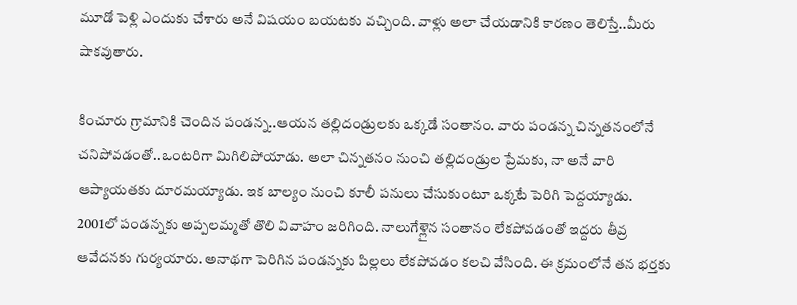మూడో పెళ్లి ఎందుకు చేశారు అనే విషయం బయటకు వచ్చింది. వాళ్లు అలా చేయడానికి కారణం తెలిస్తే..మీరు షాకవుతారు.

కించూరు గ్రామానికి చెందిన పండన్న..ఆయన తల్లిదండ్రులకు ఒక్కడే సంతానం. వారు పండన్న చిన్నతనంలోనే చనిపోవడంతో..ఒంటరిగా మిగిలిపోయాడు. అలా చిన్నతనం నుంచి తల్లిదండ్రుల ప్రేమకు, నా అనే వారి ఆప్యాయతకు దూరమయ్యాడు. ఇక బాల్యం నుంచి కూలీ పనులు చేసుకుంటూ ఒక్కటే పెరిగి పెద్దయ్యాడు. 2001లో పండన్నకు అప్పలమ్మతో తొలి వివాహం జరిగింది. నాలుగేళ్లైన సంతానం లేకపోవడంతో ఇద్దరు తీవ్ర ఆవేదనకు గుర్యయారు. అనాథగా పెరిగిన పండన్నకు పిల్లలు లేకపోవడం కలచి వేసింది. ఈ క్రమంలోనే తన భర్తకు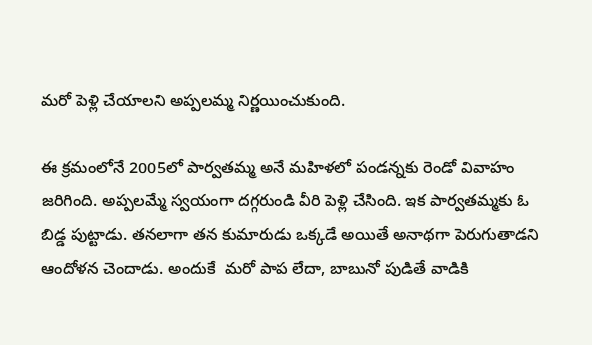మరో పెళ్లి చేయాలని అప్పలమ్మ నిర్ణయించుకుంది.

ఈ క్రమంలోనే 2005లో పార్వతమ్మ అనే మహిళలో పండన్నకు రెండో వివాహం జరిగింది. అప్పలమ్మే స్వయంగా దగ్గరుండి వీరి పెళ్లి చేసింది. ఇక పార్వతమ్మకు ఓ బిడ్డ పుట్టాడు. తనలాగా తన కుమారుడు ఒక్కడే అయితే అనాథగా పెరుగుతాడని ఆందోళన చెందాడు. అందుకే  మరో పాప లేదా, బాబునో పుడితే వాడికి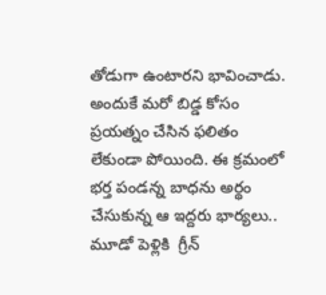తోడుగా ఉంటారని భావించాడు. అందుకే మరో బిడ్డ కోసం ప్రయత్నం చేసిన ఫలితం లేకుండా పోయింది. ఈ క్రమంలో భర్త పండన్న బాధను అర్థం చేసుకున్న ఆ ఇద్దరు భార్యలు.. మూడో పెళ్లికి  గ్రీన్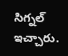సిగ్నల్ ఇచ్చారు.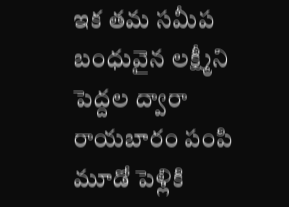ఇక తమ సమీప బంధువైన లక్ష్మీని పెద్దల ద్వారా రాయబారం పంపి మూడో పెళ్లికి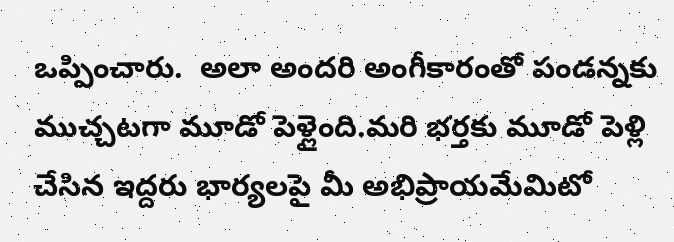ఒప్పించారు.  అలా అందరి అంగీకారంతో పండన్నకు ముచ్చటగా మూడో పెళ్లైంది.మరి భర్తకు మూడో పెళ్లి చేసిన ఇద్దరు భార్యలపై మీ అభిప్రాయమేమిటో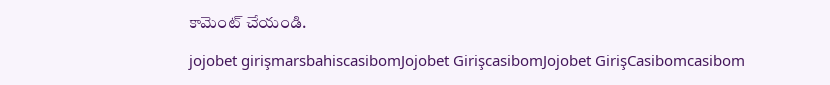కామెంట్ చేయండి.

jojobet girişmarsbahiscasibomJojobet GirişcasibomJojobet GirişCasibomcasibom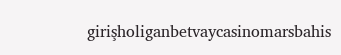girişholiganbetvaycasinomarsbahis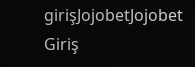girişJojobetJojobet Giriş